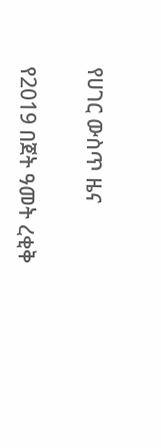የሀገር ውስጥ ዜና

የ2019 በጀት ዓመት ረቂቅ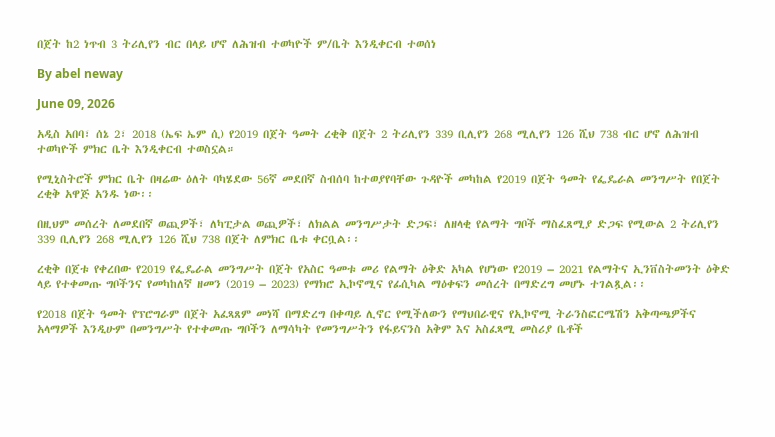በጀት ከ2 ነጥብ 3 ትሪሊየን ብር በላይ ሆኖ ለሕዝብ ተወካዮች ም/ቤት እንዲቀርብ ተወሰነ

By abel neway

June 09, 2026

አዲስ አበባ፣ ሰኔ 2፣ 2018 (ኤፍ ኤም ሲ) የ2019 በጀት ዓመት ረቂቅ በጀት 2 ትሪሊየን 339 ቢሊየን 268 ሚሊየን 126 ሺህ 738 ብር ሆኖ ለሕዝብ ተወካዮች ምክር ቤት እንዲቀርብ ተወስኗል።

የሚኒስትሮች ምክር ቤት በዛሬው ዕለት ባካሄደው 56ኛ መደበኛ ስብሰባ ከተወያየባቸው ጉዳዮች መካከል የ2019 በጀት ዓመት የፌዴራል መንግሥት የበጀት ረቂቅ አዋጅ አንዱ ነው፡፡

በዚህም መሰረት ለመደበኛ ወጪዎች፣ ለካፒታል ወጪዎች፣ ለክልል መንግሥታት ድጋፍ፣ ለዘላቂ የልማት ግቦች ማስፈጸሚያ ድጋፍ የሚውል 2 ትሪሊየን 339 ቢሊየን 268 ሚሊየን 126 ሺህ 738 በጀት ለምክር ቤቱ ቀርቧል፡፡

ረቂቅ በጀቱ የቀረበው የ2019 የፌዴራል መንግሥት በጀት የአስር ዓመቱ መሪ የልማት ዕቅድ አካል የሆነው የ2019 – 2021 የልማትና ኢንቨስትመንት ዕቅድ ላይ የተቀመጡ ግቦችንና የመካከለኛ ዘመን (2019 – 2023) የማክሮ ኢኮኖሚና የፊሲካል ማዕቀፍን መሰረት በማድረግ መሆኑ ተገልጿል፡፡

የ2018 በጀት ዓመት የፕሮግራም በጀት አፈጻጸም መነሻ በማድረግ በቀጣይ ሊኖር የሚችለውን የማህበራዊና የኢኮኖሚ ትራንስፎርሜሽን አቅጣጫዎችና አላማዎች እንዲሁም በመንግሥት የተቀመጡ ግቦችን ለማሳካት የመንግሥትን የፋይናንስ አቅም እና አስፈጻሚ መስሪያ ቤቶች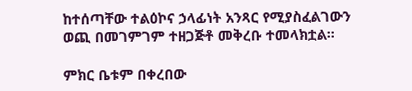ከተሰጣቸው ተልዕኮና ኃላፊነት አንጻር የሚያስፈልገውን ወጪ በመገምገም ተዘጋጅቶ መቅረቡ ተመላክቷል።

ምክር ቤቱም በቀረበው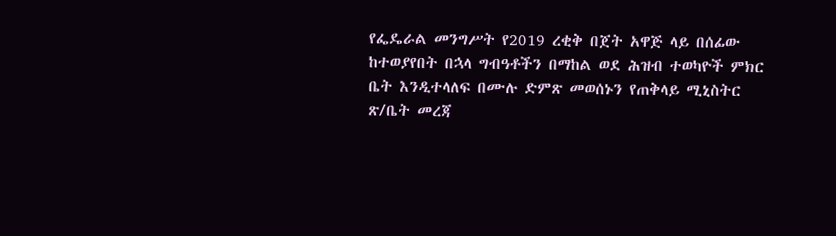የፌዴራል መንግሥት የ2019 ረቂቅ በጀት አዋጅ ላይ በሰፊው ከተወያየበት በኋላ ግብዓቶችን በማከል ወደ ሕዝብ ተወካዮች ምክር ቤት እንዲተላለፍ በሙሉ ድምጽ መወሰኑን የጠቅላይ ሚኒስትር ጽ/ቤት መረጃ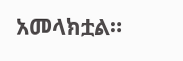አመላክቷል።